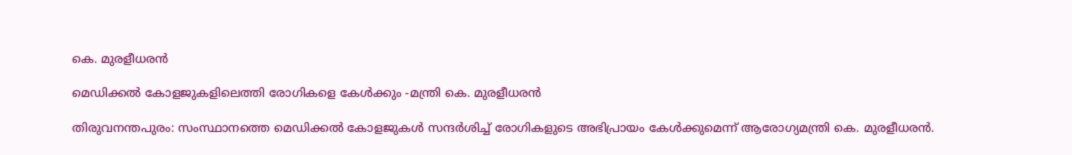കെ. മുരളീധരൻ

മെഡിക്കൽ കോളജുകളിലെത്തി രോഗികളെ കേൾക്കും -മന്ത്രി കെ. മുരളീധരൻ

തിരുവനന്തപുരം: സംസ്ഥാനത്തെ മെഡിക്കൽ കോളജുകൾ സന്ദർശിച്ച് രോഗികളുടെ അഭിപ്രായം കേൾക്കുമെന്ന് ആരോഗ്യമന്ത്രി കെ. മുരളീധരൻ.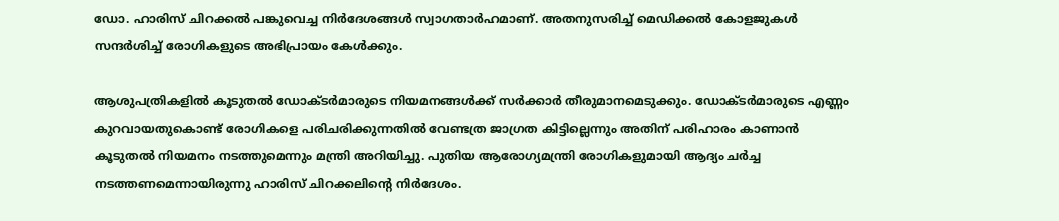ഡോ. ഹാരിസ് ചിറക്കൽ പങ്കുവെച്ച നിർദേശങ്ങൾ സ്വാഗതാർഹമാണ്. അതനുസരിച്ച് മെഡിക്കൽ കോളജുകൾ സന്ദർശിച്ച് രോഗികളുടെ അഭിപ്രായം കേൾക്കും.

ആശുപത്രികളിൽ കൂടുതൽ ഡോക്ടർമാരുടെ നിയമനങ്ങൾക്ക് സർക്കാർ തീരുമാനമെടുക്കും. ഡോക്ടർമാരുടെ എണ്ണം കുറവായതുകൊണ്ട് രോഗികളെ പരിചരിക്കുന്നതിൽ വേണ്ടത്ര ജാഗ്രത കിട്ടില്ലെന്നും അതിന് പരിഹാരം കാണാൻ കൂടുതൽ നിയമനം നടത്തുമെന്നും മന്ത്രി അറിയിച്ചു. പുതിയ ആരോഗ്യമന്ത്രി രോഗികളുമായി ആദ്യം ചർച്ച നടത്തണമെന്നായിരുന്നു ഹാരിസ് ചിറക്കലിന്‍റെ നിർദേശം.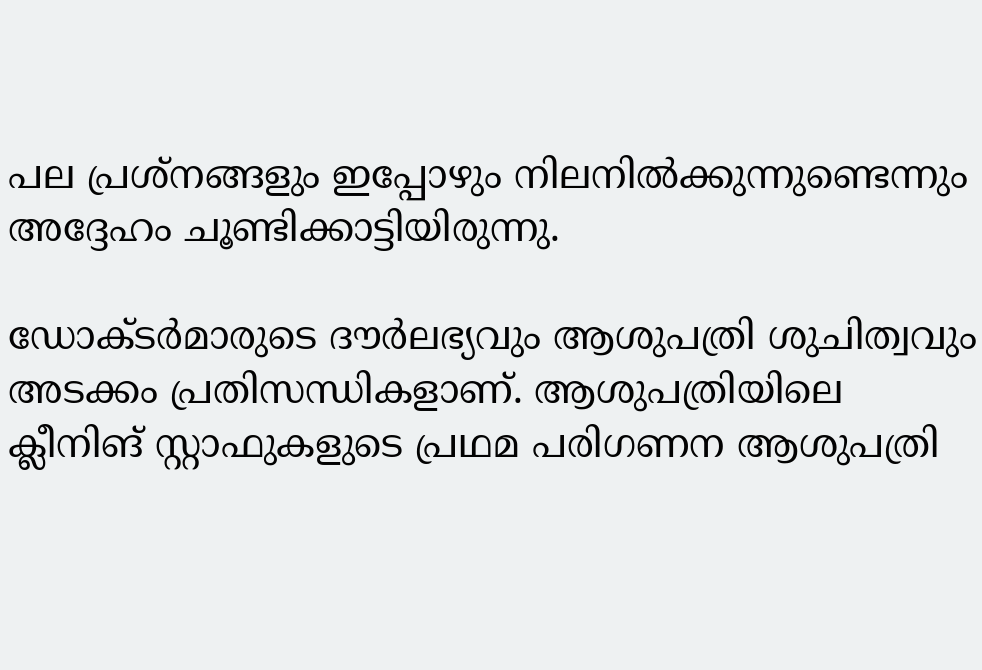പല പ്രശ്നങ്ങളും ഇപ്പോഴും നിലനിൽക്കുന്നുണ്ടെന്നും അദ്ദേഹം ചൂണ്ടിക്കാട്ടിയിരുന്നു.

ഡോക്ടർമാരുടെ ദൗർലഭ്യവും ആശുപത്രി ശുചിത്വവും അടക്കം പ്രതിസന്ധികളാണ്. ആശുപത്രിയിലെ ക്ലീനിങ് സ്റ്റാഫുകളുടെ പ്രഥമ പരിഗണന ആശുപത്രി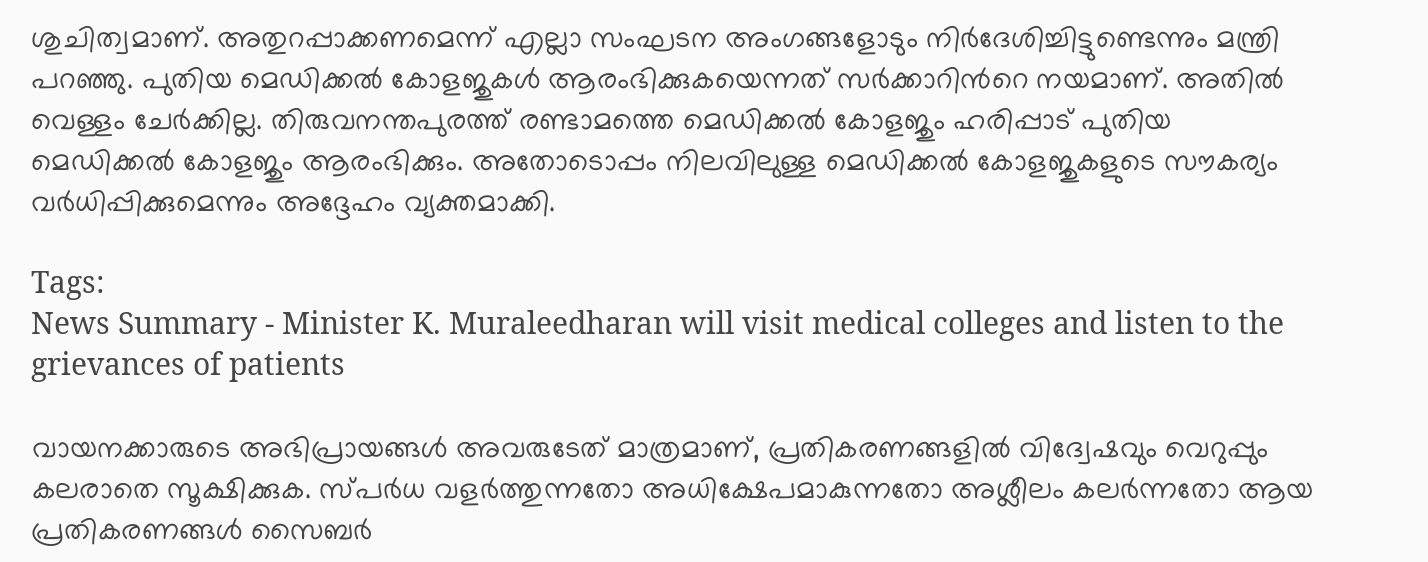ശുചിത്വമാണ്. അതുറപ്പാക്കണമെന്ന് എല്ലാ സംഘടന അംഗങ്ങളോടും നിർദേശിച്ചിട്ടുണ്ടെന്നും മന്ത്രി പറഞ്ഞു. പുതിയ മെഡിക്കൽ കോളജുകൾ ആരംഭിക്കുകയെന്നത് സർക്കാറിന്‍റെ നയമാണ്. അതിൽ വെള്ളം ചേർക്കില്ല. തിരുവനന്തപുരത്ത് രണ്ടാമത്തെ മെഡിക്കൽ കോളജും ഹരിപ്പാട് പുതിയ മെഡിക്കൽ കോളജും ആരംഭിക്കും. അതോടൊപ്പം നിലവിലുള്ള മെഡിക്കൽ കോളജുകളുടെ സൗകര്യം വ‍ർധിപ്പിക്കുമെന്നും അദ്ദേഹം വ്യക്തമാക്കി.

Tags:
News Summary - Minister K. Muraleedharan will visit medical colleges and listen to the grievances of patients

വായനക്കാരുടെ അഭിപ്രായങ്ങള്‍ അവരുടേത് മാത്രമാണ്, പ്രതികരണങ്ങളിൽ വിദ്വേഷവും വെറുപ്പും കലരാതെ സൂക്ഷിക്കുക. സ്പർധ വളർത്തുന്നതോ അധിക്ഷേപമാകുന്നതോ അശ്ലീലം കലർന്നതോ ആയ പ്രതികരണങ്ങൾ സൈബർ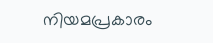നിയമപ്രകാരം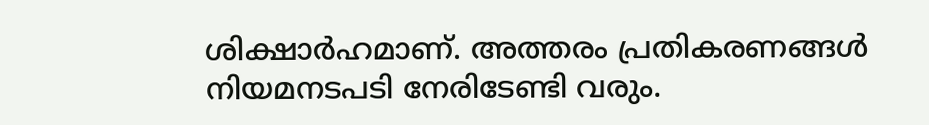ശിക്ഷാർഹമാണ്. അത്തരം പ്രതികരണങ്ങൾ നിയമനടപടി നേരിടേണ്ടി വരും.